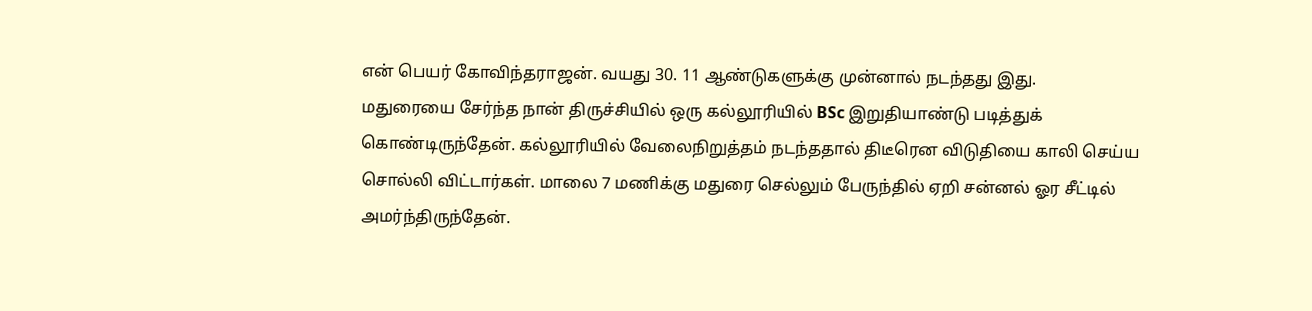என் பெயர் கோவிந்தராஜன். வயது 30. 11 ஆண்டுகளுக்கு முன்னால் நடந்தது இது.
மதுரையை சேர்ந்த நான் திருச்சியில் ஒரு கல்லூரியில் BSc இறுதியாண்டு படித்துக் கொண்டிருந்தேன். கல்லூரியில் வேலைநிறுத்தம் நடந்ததால் திடீரென விடுதியை காலி செய்ய சொல்லி விட்டார்கள். மாலை 7 மணிக்கு மதுரை செல்லும் பேருந்தில் ஏறி சன்னல் ஓர சீட்டில் அமர்ந்திருந்தேன்.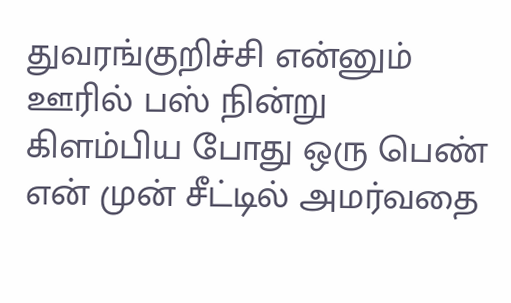துவரங்குறிச்சி என்னும் ஊரில் பஸ் நின்று கிளம்பிய போது ஒரு பெண் என் முன் சீட்டில் அமர்வதை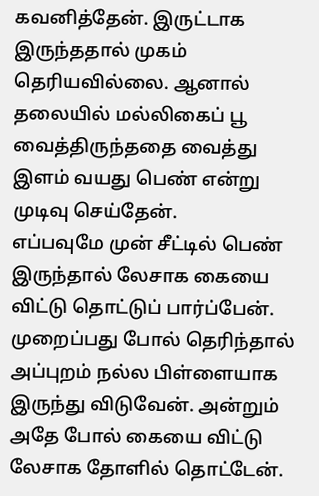கவனித்தேன். இருட்டாக இருந்ததால் முகம் தெரியவில்லை. ஆனால் தலையில் மல்லிகைப் பூ வைத்திருந்ததை வைத்து இளம் வயது பெண் என்று முடிவு செய்தேன்.
எப்பவுமே முன் சீட்டில் பெண் இருந்தால் லேசாக கையை விட்டு தொட்டுப் பார்ப்பேன். முறைப்பது போல் தெரிந்தால் அப்புறம் நல்ல பிள்ளையாக இருந்து விடுவேன். அன்றும் அதே போல் கையை விட்டு லேசாக தோளில் தொட்டேன்.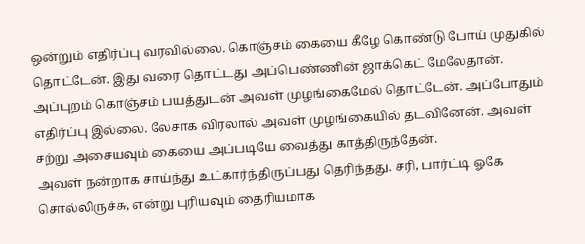ஒன்றும் எதிர்ப்பு வரவில்லை. கொஞ்சம் கையை கீழே கொண்டு போய் முதுகில் தொட்டேன். இது வரை தொட்டது அப்பெண்ணின் ஜாக்கெட் மேலேதான். அப்புறம் கொஞ்சம் பயத்துடன் அவள் முழங்கைமேல் தொட்டேன். அப்போதும் எதிர்ப்பு இல்லை. லேசாக விரலால் அவள் முழங்கையில் தடவினேன். அவள் சற்று அசையவும் கையை அப்படியே வைத்து காத்திருந்தேன்.
அவள் நன்றாக சாய்ந்து உட்கார்ந்திருப்பது தெரிந்தது. சரி, பார்ட்டி ஓகே சொல்லிருச்சு, என்று புரியவும் தைரியமாக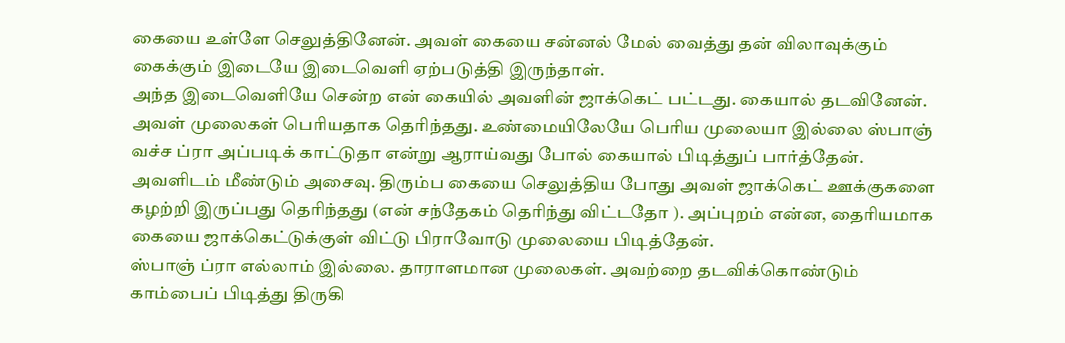கையை உள்ளே செலுத்தினேன். அவள் கையை சன்னல் மேல் வைத்து தன் விலாவுக்கும் கைக்கும் இடையே இடைவெளி ஏற்படுத்தி இருந்தாள்.
அந்த இடைவெளியே சென்ற என் கையில் அவளின் ஜாக்கெட் பட்டது. கையால் தடவினேன். அவள் முலைகள் பெரியதாக தெரிந்தது. உண்மையிலேயே பெரிய முலையா இல்லை ஸ்பாஞ் வச்ச ப்ரா அப்படிக் காட்டுதா என்று ஆராய்வது போல் கையால் பிடித்துப் பார்த்தேன். அவளிடம் மீண்டும் அசைவு. திரும்ப கையை செலுத்திய போது அவள் ஜாக்கெட் ஊக்குகளை கழற்றி இருப்பது தெரிந்தது (என் சந்தேகம் தெரிந்து விட்டதோ ). அப்புறம் என்ன, தைரியமாக கையை ஜாக்கெட்டுக்குள் விட்டு பிராவோடு முலையை பிடித்தேன்.
ஸ்பாஞ் ப்ரா எல்லாம் இல்லை. தாராளமான முலைகள். அவற்றை தடவிக்கொண்டும் காம்பைப் பிடித்து திருகி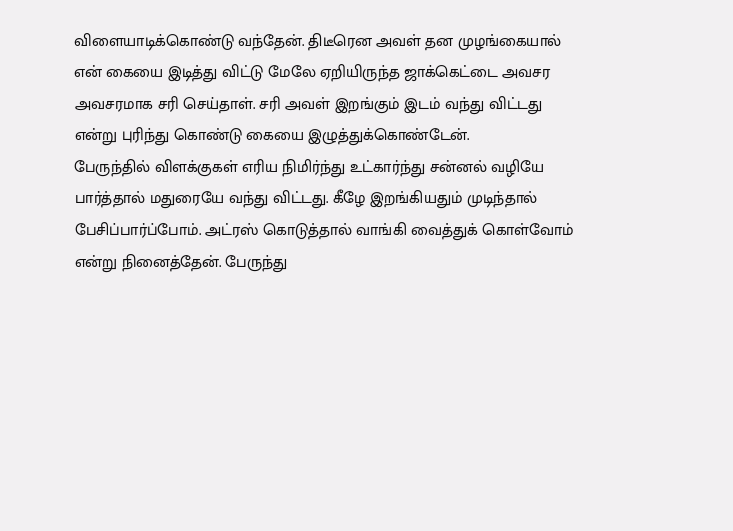விளையாடிக்கொண்டு வந்தேன். திடீரென அவள் தன முழங்கையால் என் கையை இடித்து விட்டு மேலே ஏறியிருந்த ஜாக்கெட்டை அவசர அவசரமாக சரி செய்தாள். சரி அவள் இறங்கும் இடம் வந்து விட்டது என்று புரிந்து கொண்டு கையை இழுத்துக்கொண்டேன்.
பேருந்தில் விளக்குகள் எரிய நிமிர்ந்து உட்கார்ந்து சன்னல் வழியே பார்த்தால் மதுரையே வந்து விட்டது. கீழே இறங்கியதும் முடிந்தால் பேசிப்பார்ப்போம். அட்ரஸ் கொடுத்தால் வாங்கி வைத்துக் கொள்வோம் என்று நினைத்தேன். பேருந்து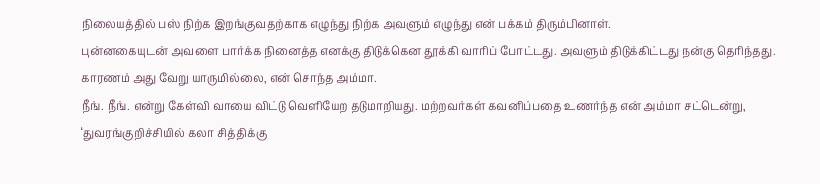நிலையத்தில் பஸ் நிற்க இறங்குவதற்காக எழுந்து நிற்க அவளும் எழுந்து என் பக்கம் திரும்பினாள்.
புன்னகையுடன் அவளை பார்க்க நினைத்த எனக்கு திடுக்கென தூக்கி வாரிப் போட்டது. அவளும் திடுக்கிட்டது நன்கு தெரிந்தது. காரணம் அது வேறு யாருமில்லை, என் சொந்த அம்மா.
நீங். நீங். என்று கேள்வி வாயை விட்டு வெளியேற தடுமாறியது. மற்றவர்கள் கவனிப்பதை உணர்ந்த என் அம்மா சட்டென்று, ‘துவரங்குறிச்சியில் கலா சித்திக்கு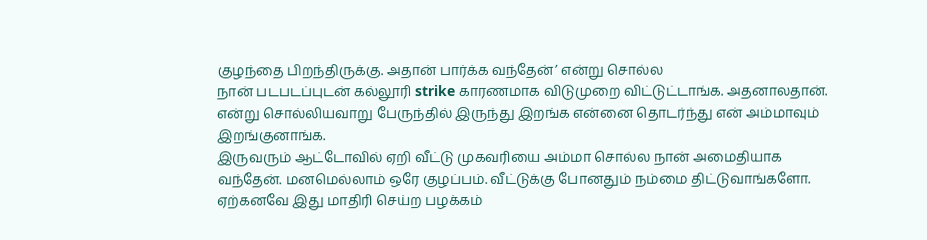குழந்தை பிறந்திருக்கு. அதான் பார்க்க வந்தேன்’ என்று சொல்ல
நான் படபடப்புடன் கல்லூரி strike காரணமாக விடுமுறை விட்டுட்டாங்க. அதனாலதான். என்று சொல்லியவாறு பேருந்தில் இருந்து இறங்க என்னை தொடர்ந்து என் அம்மாவும் இறங்குனாங்க.
இருவரும் ஆட்டோவில் ஏறி வீட்டு முகவரியை அம்மா சொல்ல நான் அமைதியாக வந்தேன். மனமெல்லாம் ஒரே குழப்பம். வீட்டுக்கு போனதும் நம்மை திட்டுவாங்களோ. ஏற்கனவே இது மாதிரி செய்ற பழக்கம்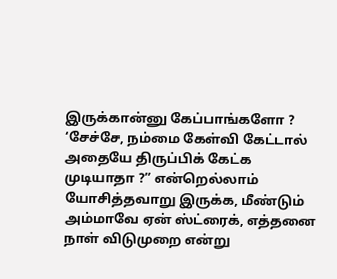இருக்கான்னு கேப்பாங்களோ ?
‘சேச்சே, நம்மை கேள்வி கேட்டால் அதையே திருப்பிக் கேட்க முடியாதா ?” என்றெல்லாம் யோசித்தவாறு இருக்க, மீண்டும் அம்மாவே ஏன் ஸ்ட்ரைக், எத்தனை நாள் விடுமுறை என்று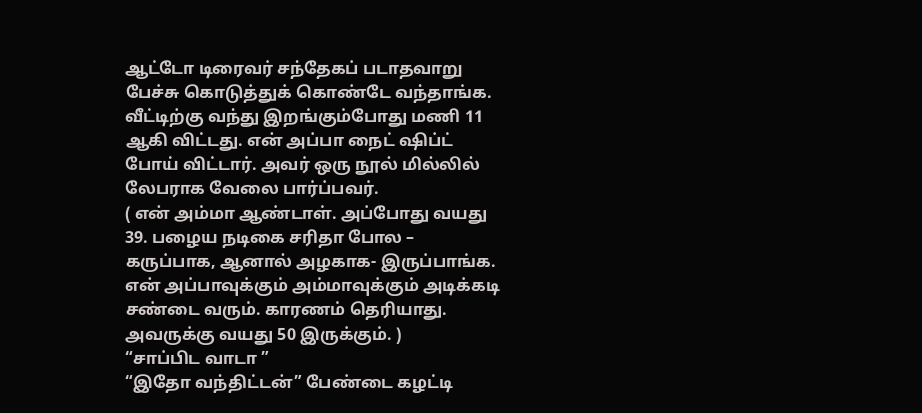ஆட்டோ டிரைவர் சந்தேகப் படாதவாறு பேச்சு கொடுத்துக் கொண்டே வந்தாங்க.
வீட்டிற்கு வந்து இறங்கும்போது மணி 11 ஆகி விட்டது. என் அப்பா நைட் ஷிப்ட் போய் விட்டார். அவர் ஒரு நூல் மில்லில் லேபராக வேலை பார்ப்பவர்.
( என் அம்மா ஆண்டாள். அப்போது வயது 39. பழைய நடிகை சரிதா போல – கருப்பாக, ஆனால் அழகாக- இருப்பாங்க. என் அப்பாவுக்கும் அம்மாவுக்கும் அடிக்கடி சண்டை வரும். காரணம் தெரியாது. அவருக்கு வயது 50 இருக்கும். )
“சாப்பிட வாடா ”
“இதோ வந்திட்டன்” பேண்டை கழட்டி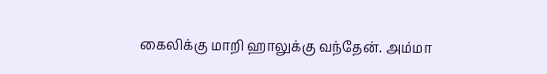கைலிக்கு மாறி ஹாலுக்கு வந்தேன். அம்மா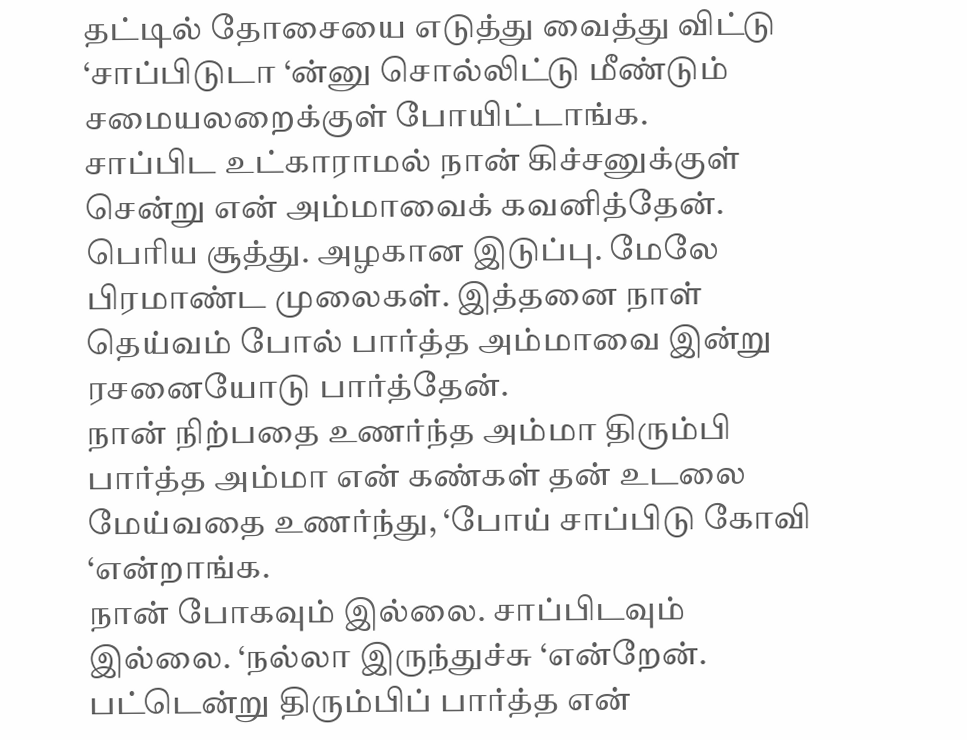தட்டில் தோசையை எடுத்து வைத்து விட்டு ‘சாப்பிடுடா ‘ன்னு சொல்லிட்டு மீண்டும் சமையலறைக்குள் போயிட்டாங்க.
சாப்பிட உட்காராமல் நான் கிச்சனுக்குள் சென்று என் அம்மாவைக் கவனித்தேன். பெரிய சூத்து. அழகான இடுப்பு. மேலே பிரமாண்ட முலைகள். இத்தனை நாள் தெய்வம் போல் பார்த்த அம்மாவை இன்று ரசனையோடு பார்த்தேன்.
நான் நிற்பதை உணர்ந்த அம்மா திரும்பி பார்த்த அம்மா என் கண்கள் தன் உடலை மேய்வதை உணர்ந்து, ‘போய் சாப்பிடு கோவி ‘என்றாங்க.
நான் போகவும் இல்லை. சாப்பிடவும் இல்லை. ‘நல்லா இருந்துச்சு ‘என்றேன். பட்டென்று திரும்பிப் பார்த்த என்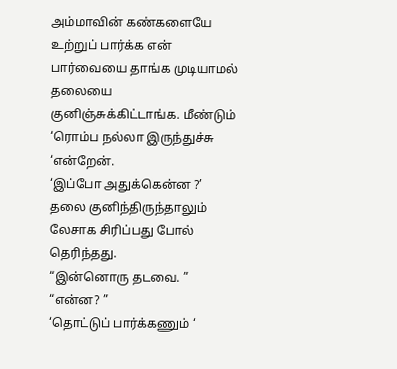அம்மாவின் கண்களையே உற்றுப் பார்க்க என் பார்வையை தாங்க முடியாமல் தலையை குனிஞ்சுக்கிட்டாங்க. மீண்டும் ‘ரொம்ப நல்லா இருந்துச்சு ‘என்றேன்.
‘இப்போ அதுக்கென்ன ?’
தலை குனிந்திருந்தாலும் லேசாக சிரிப்பது போல் தெரிந்தது.
“இன்னொரு தடவை. ”
“என்ன? ”
‘தொட்டுப் பார்க்கணும் ‘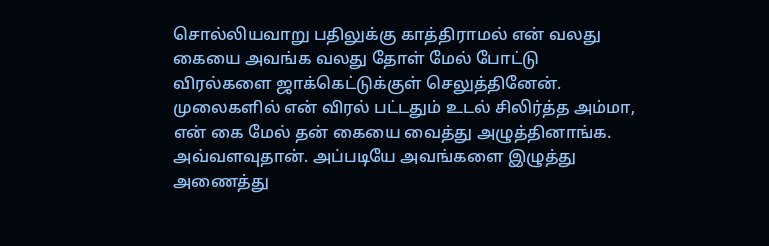சொல்லியவாறு பதிலுக்கு காத்திராமல் என் வலது கையை அவங்க வலது தோள் மேல் போட்டு விரல்களை ஜாக்கெட்டுக்குள் செலுத்தினேன். முலைகளில் என் விரல் பட்டதும் உடல் சிலிர்த்த அம்மா, என் கை மேல் தன் கையை வைத்து அழுத்தினாங்க.
அவ்வளவுதான். அப்படியே அவங்களை இழுத்து அணைத்து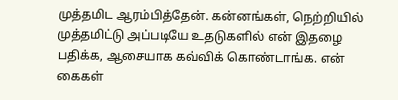முத்தமிட ஆரம்பித்தேன். கன்னங்கள், நெற்றியில் முத்தமிட்டு அப்படியே உதடுகளில் என் இதழை பதிக்க, ஆசையாக கவ்விக் கொண்டாங்க. என் கைகள்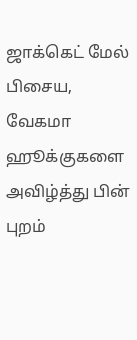ஜாக்கெட் மேல் பிசைய, வேகமா ஹூக்குகளை அவிழ்த்து பின் புறம்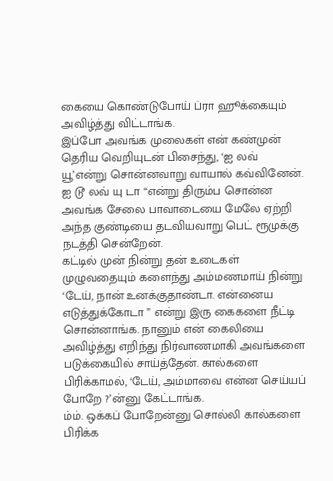கையை கொண்டுபோய் ப்ரா ஹூக்கையும் அவிழ்த்து விட்டாங்க.
இப்போ அவங்க முலைகள் என் கண்முன் தெரிய வெறியுடன் பிசைந்து, ‘ஐ லவ் யூ’என்று சொன்னவாறு வாயால் கவ்வினேன். ஐ டூ லவ் யு டா “என்று திரும்ப சொன்ன அவங்க சேலை பாவாடையை மேலே ஏற்றி அந்த குண்டியை தடவியவாறு பெட் ரூமுக்கு நடத்தி சென்றேன்.
கட்டில் முன் நின்று தன் உடைகள் முழுவதையும் களைந்து அம்மணமாய் நின்று ‘டேய், நான் உனக்குதாண்டா. என்னைய எடுத்துக்கோடா ” என்று இரு கைகளை நீட்டி சொன்னாங்க. நானும் என் கைலியை அவிழ்த்து எறிந்து நிர்வாணமாகி அவங்களை படுக்கையில் சாய்த்தேன். கால்களை பிரிக்காமல், ‘டேய், அம்மாவை என்ன செய்யப் போறே ?’ன்னு கேட்டாங்க.
ம்ம். ஒக்கப் போறேன்னு சொல்லி கால்களை பிரிக்க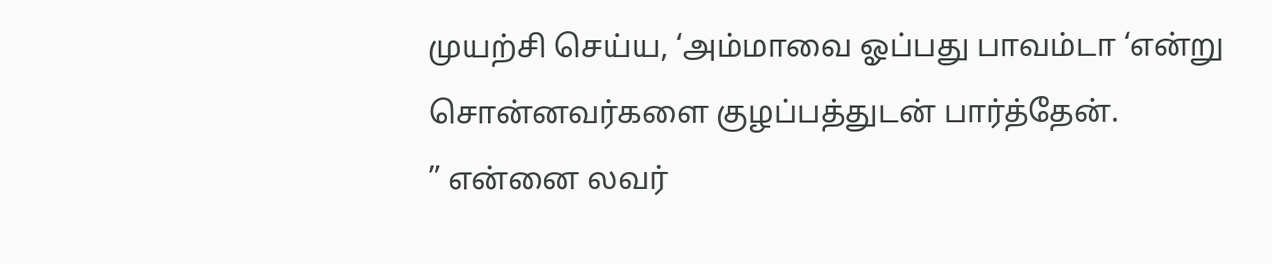முயற்சி செய்ய, ‘அம்மாவை ஓப்பது பாவம்டா ‘என்று சொன்னவர்களை குழப்பத்துடன் பார்த்தேன்.
” என்னை லவர்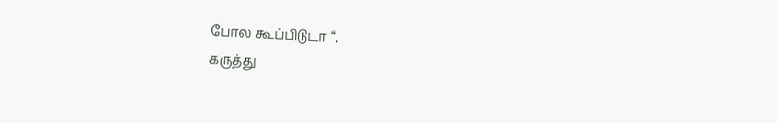போல கூப்பிடுடா “.
கருத்து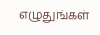எழுதுங்கள்